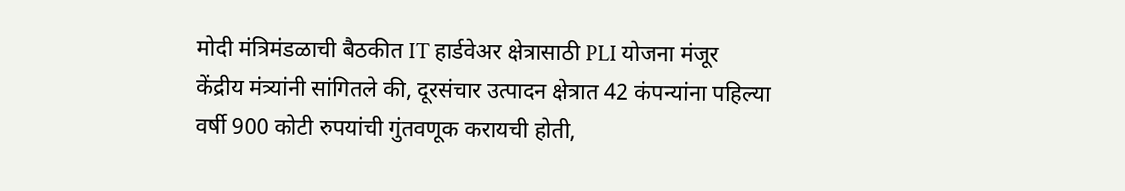मोदी मंत्रिमंडळाची बैठकीत IT हार्डवेअर क्षेत्रासाठी PLI योजना मंजूर
केंद्रीय मंत्र्यांनी सांगितले की, दूरसंचार उत्पादन क्षेत्रात 42 कंपन्यांना पहिल्या वर्षी 900 कोटी रुपयांची गुंतवणूक करायची होती,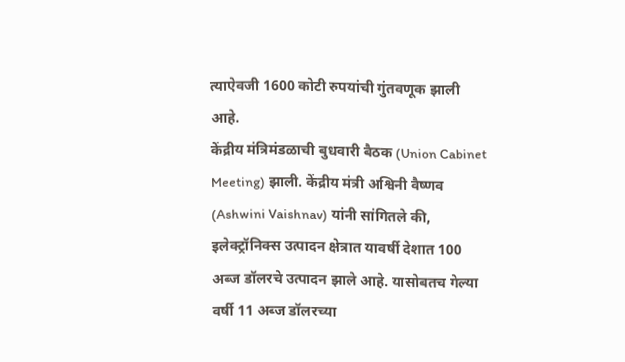त्याऐवजी 1600 कोटी रुपयांची गुंतवणूक झाली आहे.
केंद्रीय मंत्रिमंडळाची बुधवारी बैठक (Union Cabinet Meeting) झाली. केंद्रीय मंत्री अश्विनी वैष्णव (Ashwini Vaishnav) यांनी सांगितले की, इलेक्ट्रॉनिक्स उत्पादन क्षेत्रात यावर्षी देशात 100 अब्ज डॉलरचे उत्पादन झाले आहे. यासोबतच गेल्या वर्षी 11 अब्ज डॉलरच्या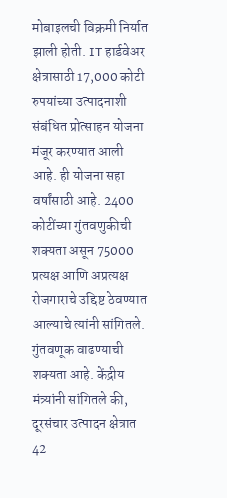मोबाइलची विक्रमी निर्यात झाली होती. IT हार्डवेअर क्षेत्रासाठी 17,000 कोटी रुपयांच्या उत्पादनाशी संबंधित प्रोत्साहन योजना मंजूर करण्यात आली आहे. ही योजना सहा वर्षांसाठी आहे. 2400 कोटींच्या गुंतवणुकीची शक्यता असून 75000 प्रत्यक्ष आणि अप्रत्यक्ष रोजगाराचे उद्दिष्ट ठेवण्यात आल्याचे त्यांनी सांगितले.
गुंतवणूक वाढण्याची शक्यता आहे. केंद्रीय मंत्र्यांनी सांगितले की, दूरसंचार उत्पादन क्षेत्रात 42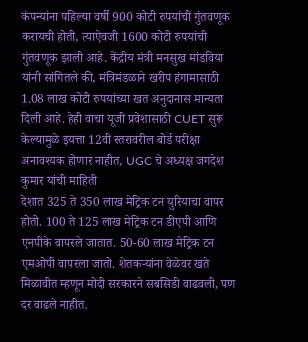कंपन्यांना पहिल्या वर्षी 900 कोटी रुपयांची गुंतवणूक करायची होती, त्याऐवजी 1600 कोटी रुपयांची गुंतवणूक झाली आहे. केंद्रीय मंत्री मनसुख मांडविया यांनी सांगितले की, मंत्रिमंडळाने खरीप हंगामासाठी 1.08 लाख कोटी रुपयांच्या खत अनुदानास मान्यता दिली आहे. हेही वाचा यूजी प्रवेशासाठी CUET सुरू केल्यामुळे इयत्ता 12वी स्तरावरील बोर्ड परीक्षा अनावश्यक होणार नाहीत, UGC चे अध्यक्ष जगदेश कुमार यांची माहिती
देशात 325 ते 350 लाख मेट्रिक टन युरियाचा वापर होतो. 100 ते 125 लाख मेट्रिक टन डीएपी आणि एनपीके वापरले जातात. 50-60 लाख मेट्रिक टन एमओपी वापरला जातो. शेतकऱ्यांना वेळेवर खते मिळावीत म्हणून मोदी सरकारने सबसिडी वाढवली, पण दर वाढले नाहीत.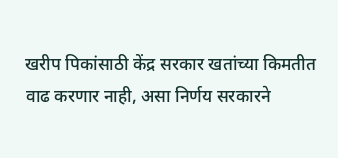खरीप पिकांसाठी केंद्र सरकार खतांच्या किमतीत वाढ करणार नाही, असा निर्णय सरकारने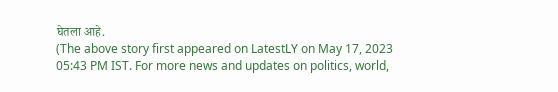घेतला आहे.
(The above story first appeared on LatestLY on May 17, 2023 05:43 PM IST. For more news and updates on politics, world,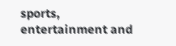sports, entertainment and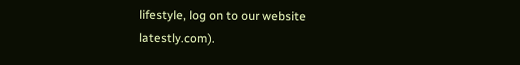lifestyle, log on to our website latestly.com).